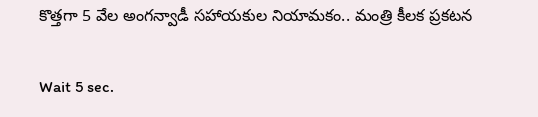కొత్తగా 5 వేల అంగన్వాడీ సహాయకుల నియామకం.. మంత్రి కీలక ప్రకటన

Wait 5 sec.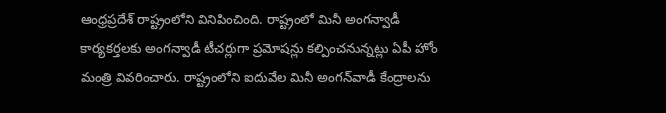ఆంధ్రప్రదేశ్ రాష్ట్రంలోని వినిపించింది. రాష్ట్రంలో మినీ అంగన్వాడీ కార్యకర్తలకు అంగన్వాడీ టీచర్లుగా ప్రమోషన్లు కల్పించనున్నట్లు ఏపీ హోం మంత్రి వివరించారు. రాష్ట్రంలోని ఐదువేల మినీ అంగన్‌వాడీ కేంద్రాలను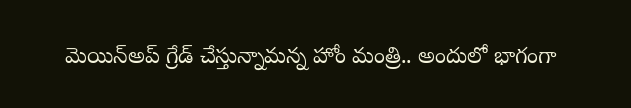మెయిన్అప్ గ్రేడ్ చేస్తున్నామన్న హోం మంత్రి.. అందులో భాగంగా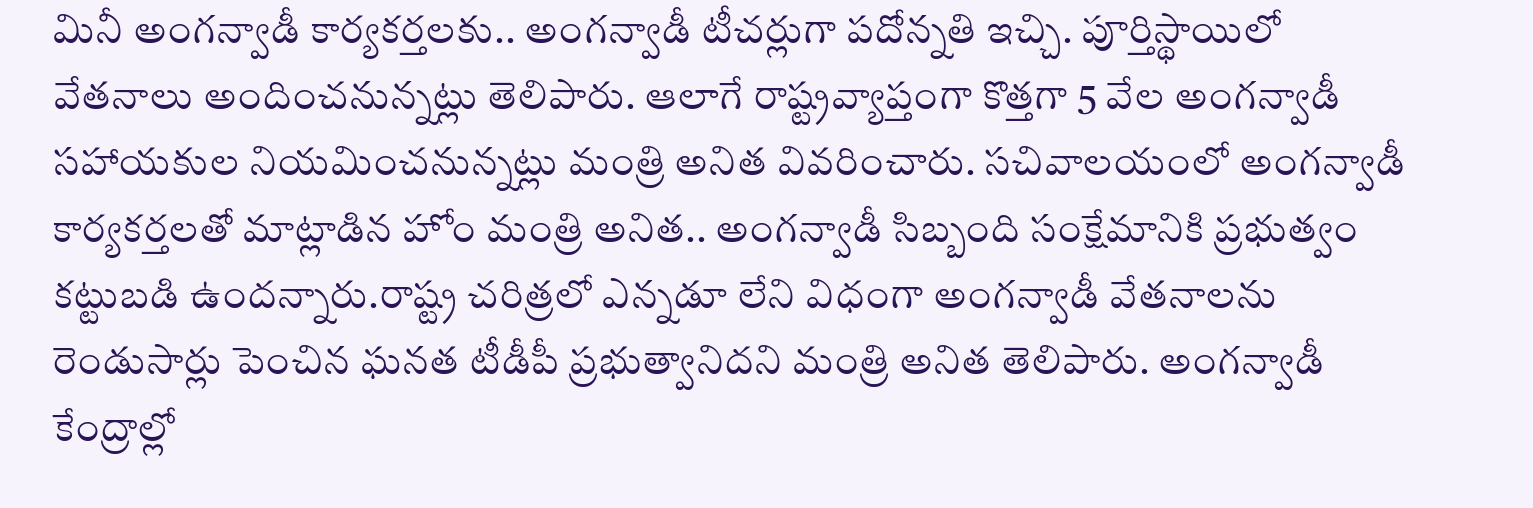మినీ అంగన్వాడీ కార్యకర్తలకు.. అంగన్వాడీ టీచర్లుగా పదోన్నతి ఇచ్చి. పూర్తిస్థాయిలో వేతనాలు అందించనున్నట్లు తెలిపారు. ఆలాగే రాష్ట్రవ్యాప్తంగా కొత్తగా 5 వేల అంగన్వాడీ సహాయకుల నియమించనున్నట్లు మంత్రి అనిత వివరించారు. సచివాలయంలో అంగన్వాడీ కార్యకర్తలతో మాట్లాడిన హోం మంత్రి అనిత.. అంగన్వాడీ సిబ్బంది సంక్షేమానికి ప్రభుత్వం కట్టుబడి ఉందన్నారు.రాష్ట్ర చరిత్రలో ఎన్నడూ లేని విధంగా అంగన్వాడీ వేతనాలను రెండుసార్లు పెంచిన ఘనత టీడీపీ ప్రభుత్వానిదని మంత్రి అనిత తెలిపారు. అంగన్వాడీ కేంద్రాల్లో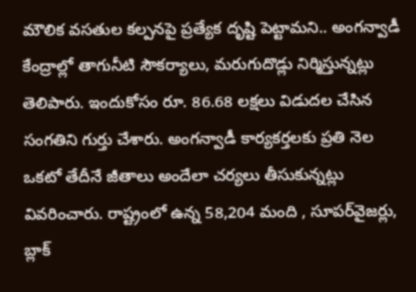మౌలిక వసతుల కల్పనపై ప్రత్యేక దృష్టి పెట్టామని.. అంగన్వాడీ కేంద్రాల్లో తాగునీటి సౌకర్యాలు, మరుగుదొడ్లు నిర్మిస్తున్నట్లు తెలిపారు. ఇందుకోసం రూ. 86.68 లక్షలు విడుదల చేసిన సంగతిని గుర్తు చేశారు. అంగన్వాడీ కార్యకర్తలకు ప్రతి నెల ఒకటో తేదీనే జీతాలు అందేలా చర్యలు తీసుకున్నట్లు వివరించారు. రాష్ట్రంలో ఉన్న 58,204 మంది , సూపర్‌వైజర్లు, బ్లాక్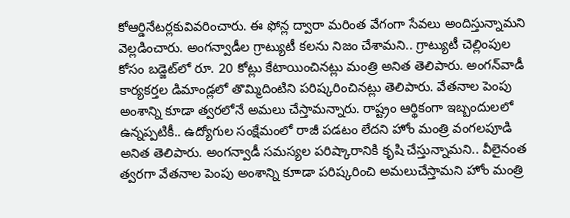కోఆర్డినేటర్లకువివరించారు. ఈ ఫోన్ల ద్వారా మరింత వేగంగా సేవలు అందిస్తున్నామని వెల్లడించారు. అంగన్వాడీల గ్రాట్యుటీ కలను నిజం చేశామని.. గ్రాట్యుటీ చెల్లింపుల కోసం బడ్జెట్‌లో రూ. 20 కోట్లు కేటాయించినట్లు మంత్రి అనిత తెలిపారు. అంగన్‌వాడీ కార్యకర్తల డిమాండ్లలో తొమ్మిదింటిని పరిష్కరించినట్లు తెలిపారు. వేతనాల పెంపు అంశాన్ని కూడా త్వరలోనే అమలు చేస్తామన్నారు. రాష్ట్రం ఆర్థికంగా ఇబ్బందులలో ఉన్నప్పటికీ.. ఉద్యోగుల సంక్షేమంలో రాజీ పడటం లేదని హోం మంత్రి వంగలపూడి అనిత తెలిపారు. అంగన్వాడీ సమస్యల పరిష్కారానికి కృషి చేస్తున్నామని.. వీలైనంత త్వరగా వేతనాల పెంపు అంశాన్ని కూాడా పరిష్కరించి అమలుచేస్తామని హోం మంత్రి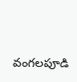వంగలపూడి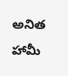అనిత హామీ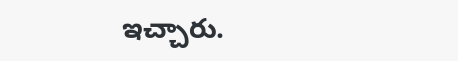ఇచ్చారు.